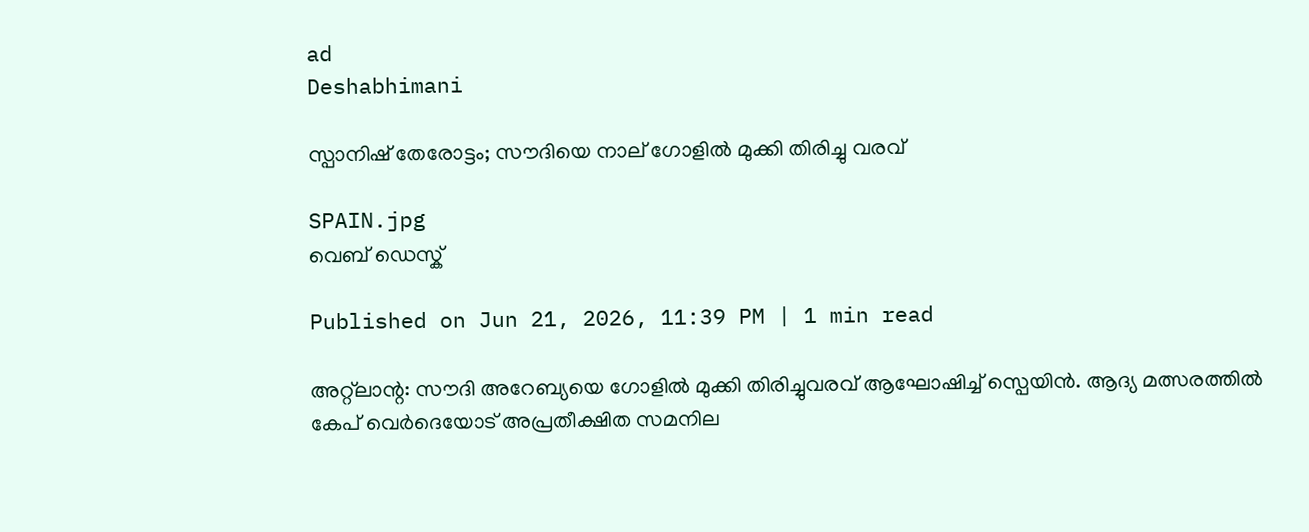ad
Deshabhimani

സ്പാനിഷ് തേരോട്ടം; സൗദിയെ നാല് ഗോളിൽ മുക്കി തിരിച്ചു വരവ്

SPAIN.jpg
വെബ് ഡെസ്ക്

Published on Jun 21, 2026, 11:39 PM | 1 min read

അറ്റ്‌ലാന്റ: സൗദി അറേബ്യയെ ഗോളിൽ മുക്കി തിരിച്ചുവരവ് ആഘോഷിച്ച് സ്പെയിൻ. ആദ്യ മത്സരത്തിൽ കേപ് വെർദെയോട് അപ്രതീക്ഷിത സമനില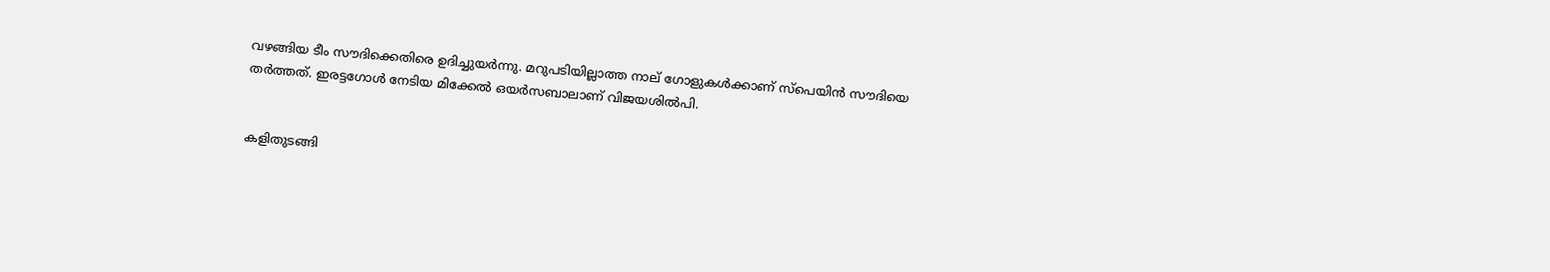വഴങ്ങിയ ടീം സൗദിക്കെതിരെ ഉദിച്ചുയർന്നു. മറുപടിയില്ലാത്ത നാല് ഗോളുകള്‍ക്കാണ് സ്പെയിന്‍ സൗദിയെ തര്‍ത്തത്. ഇരട്ടഗോൾ നേടിയ മിക്കേൽ ഒയർസബാലാണ് വിജയശിൽപി.


കളിതുടങ്ങി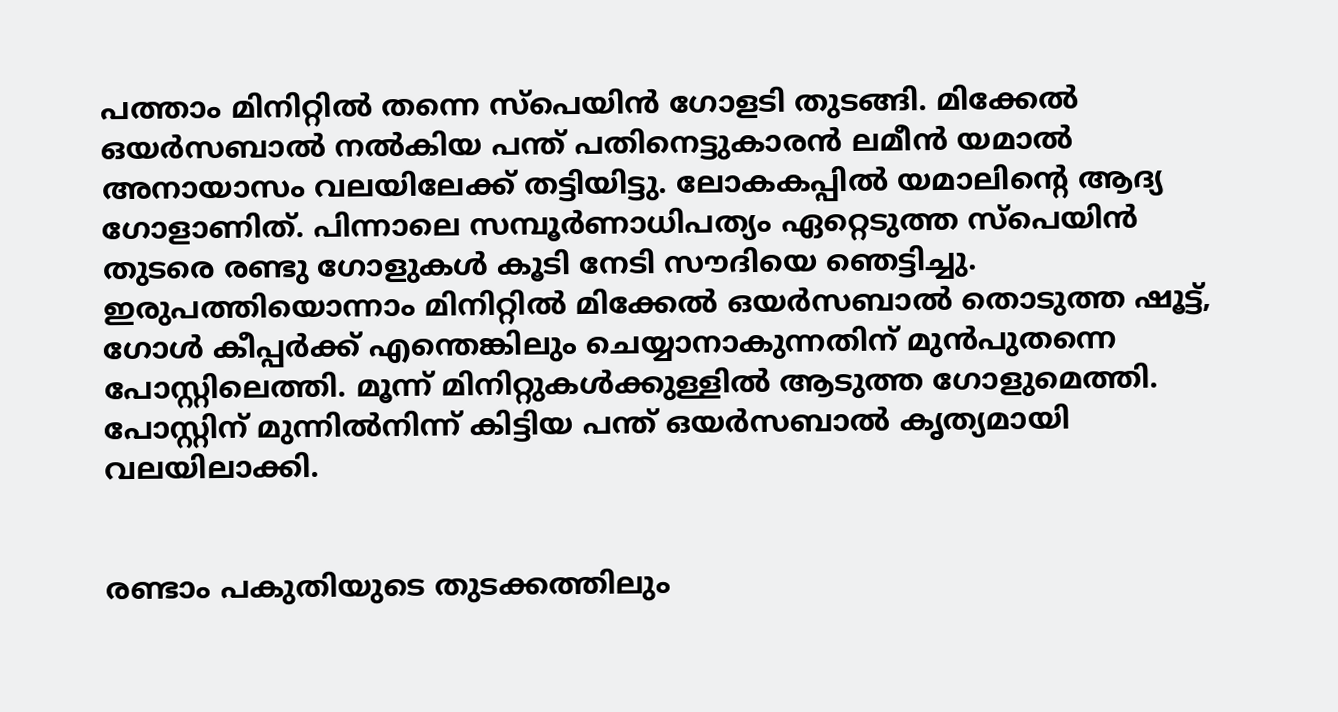പത്താം മിനിറ്റിൽ തന്നെ സ്പെയിൻ ഗോളടി തുടങ്ങി. മിക്കേൽ ഒയർസബാൽ നൽകിയ പന്ത് പതിനെട്ടുകാരൻ ലമീൻ യമാൽ അനായാസം വലയിലേക്ക് തട്ടിയിട്ടു. ലോകകപ്പിൽ യമാലിന്റെ ആദ്യ ഗോളാണിത്. പിന്നാലെ സമ്പൂർണാധിപത്യം ഏറ്റെടുത്ത സ്പെയിൻ തുടരെ രണ്ടു ഗോളുകൾ കൂടി നേടി സൗദിയെ ഞെട്ടിച്ചു. ഇരുപത്തിയൊന്നാം മിനിറ്റിൽ മിക്കേൽ ഒയർസബാൽ തൊടുത്ത ഷൂട്ട്, ഗോൾ കീപ്പർക്ക് എന്തെങ്കിലും ചെയ്യാനാകുന്നതിന് മുൻപുതന്നെ പോസ്റ്റിലെത്തി. മൂന്ന് മിനിറ്റുകൾക്കുള്ളിൽ ആടുത്ത ഗോളുമെത്തി. പോസ്റ്റിന് മുന്നിൽനിന്ന് കിട്ടിയ പന്ത് ഒയർസബാൽ കൃത്യമായി വലയിലാക്കി.


രണ്ടാം പകുതിയുടെ തുടക്കത്തിലും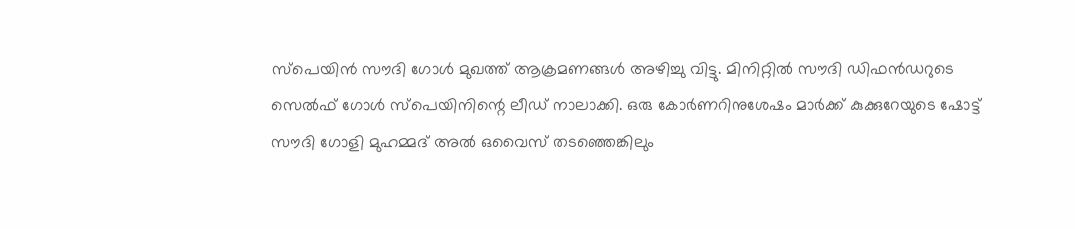സ്പെയിൻ സൗദി ഗോൾ മുഖത്ത് ആക്രമണങ്ങൾ അഴിച്ചു വിട്ടു. മിനിറ്റിൽ സൗദി ഡിഫൻഡറുടെ സെൽഫ് ഗോൾ സ്പെയിനിന്റെ ലീഡ് നാലാക്കി. ഒരു കോർണറിനുശേഷം മാർക്ക് കുക്കുറേയുടെ ഷോട്ട് സൗദി ഗോളി മുഹമ്മദ് അൽ ഒവൈസ് തടഞ്ഞെങ്കിലും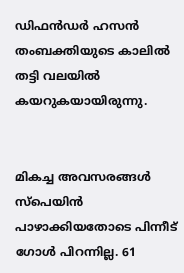ഡിഫൻഡർ ഹസൻ തംബക്തിയുടെ കാലിൽ തട്ടി വലയിൽ കയറുകയായിരുന്നു.


മികച്ച അവസരങ്ങൾ സ്പെയിൻ പാഴാക്കിയതോടെ പിന്നീട് ഗോൾ പിറന്നില്ല. 61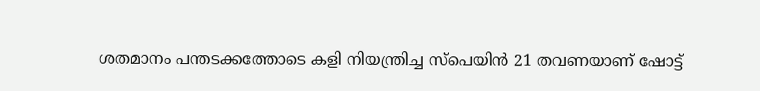ശതമാനം പന്തടക്കത്തോടെ കളി നിയന്ത്രിച്ച സ്പെയിൻ 21 തവണയാണ് ഷോട്ട്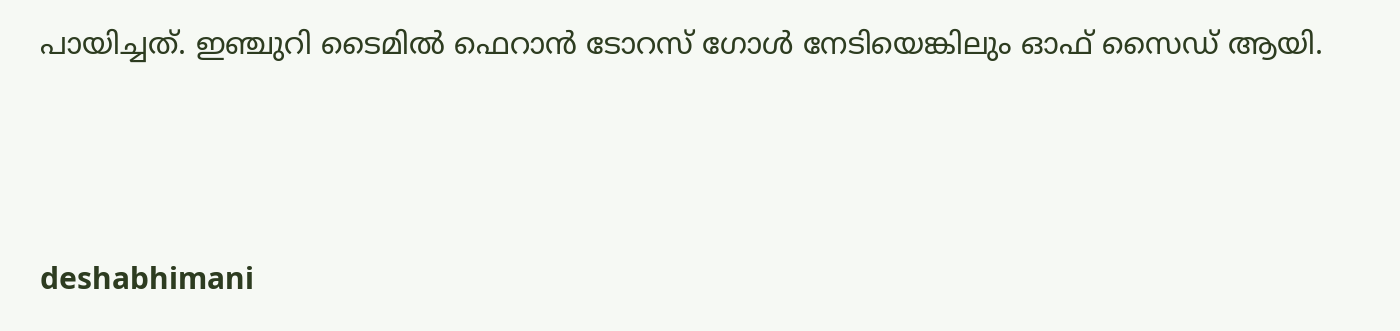പായിച്ചത്. ഇഞ്ചുറി ടൈമിൽ ഫെറാൻ ടോറസ് ഗോൾ നേടിയെങ്കിലും ഓഫ് സൈഡ് ആയി.




deshabhimani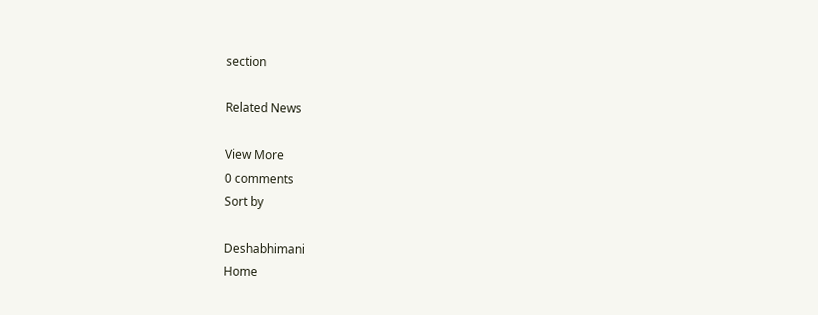section

Related News

View More
0 comments
Sort by

Deshabhimani
Home